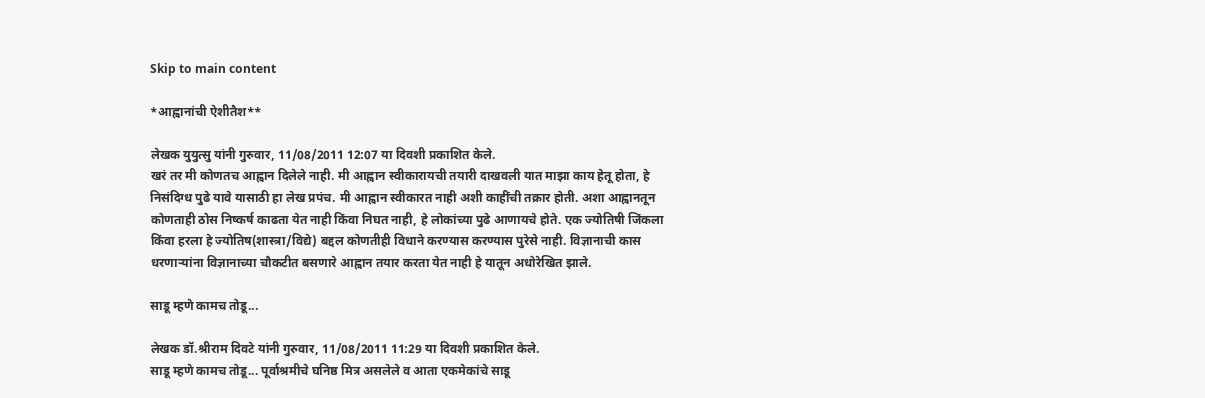Skip to main content

*आह्वानांची ऐशीतैश**

लेखक युयुत्सु यांनी गुरुवार, 11/08/2011 12:07 या दिवशी प्रकाशित केले.
खरं तर मी कोणतच आह्वान दिलेले नाही. मी आह्वान स्वीकारायची तयारी दाखवली यात माझा काय हेतू होता, हे निसंदिग्ध पुढे यावे यासाठी हा लेख प्रपंच. मी आह्वान स्वीकारत नाही अशी काहींची तक्रार होती. अशा आह्वानतून कोणताही ठोस निष्कर्ष काढता येत नाही किंवा निघत नाही, हे लोकांच्या पुढे आणायचे होते. एक ज्योतिषी जिंकला किंवा हरला हे ज्योतिष(शास्त्रा/विद्ये) बद्दल कोणतीही विधाने करण्यास करण्यास पुरेसे नाही. विज्ञानाची कास धरणार्‍यांना विज्ञानाच्या चौकटीत बसणारे आह्वान तयार करता येत नाही हे यातून अधोरेखित झाले.

साडू म्हणे कामच तोडू...

लेखक डॉ.श्रीराम दिवटे यांनी गुरुवार, 11/08/2011 11:29 या दिवशी प्रकाशित केले.
साडू म्हणे कामच तोडू... पूर्वाश्रमीचे घनिष्ठ मित्र असलेले व आता एकमेकांचे साडू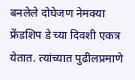बनलेले दोघेजण नेमक्या फ्रेंडशिप डे च्या दिवशी एकत्र येतात. त्यांच्यात पुढीलप्रमाणे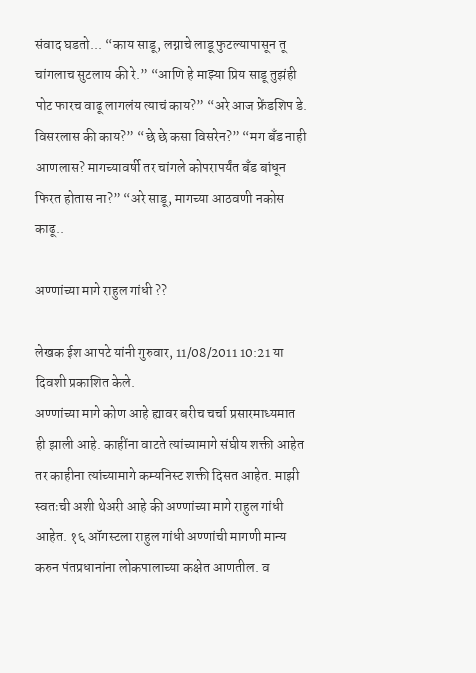संवाद घडतो... “काय साडू, लग्नाचे लाडू फुटल्यापासून तू चांगलाच सुटलाय की रे.” “आणि हे माझ्या प्रिय साडू तुझंही पोट फारच वाढू लागलंय त्याचं काय?” “अरे आज फ्रेंडशिप डे. विसरलास की काय?” “छे छे कसा विसरेन?” “मग बँड नाही आणलास? मागच्यावर्षी तर चांगले कोपरापर्यंत बँड बांधून फिरत होतास ना?” “अरे साडू, मागच्या आठवणी नकोस काढू..

अण्णांच्या मागे राहुल गांधी ??

लेखक ईश आपटे यांनी गुरुवार, 11/08/2011 10:21 या दिवशी प्रकाशित केले.
अण्णांच्या मागे कोण आहे ह्यावर बरीच चर्चा प्रसारमाध्यमात ही झाली आहे. काहींना वाटते त्यांच्यामागे संघीय शक्ती आहेत तर काहीना त्यांच्यामागे कम्यनिस्ट शक्ती दिसत आहेत. माझी स्वतःची अशी थेअरी आहे की अण्णांच्या मागे राहुल गांधी आहेत. १६ ऑगस्टला राहुल गांधी अण्णांची मागणी मान्य करुन पंतप्रधानांना लोकपालाच्या कक्षेत आणतील. व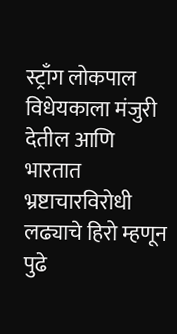स्ट्राँग लोकपाल विधेयकाला मंजुरी देतील आणि भारतात भ्रष्टाचारविरोधी लढ्याचे हिरो म्हणून पुढे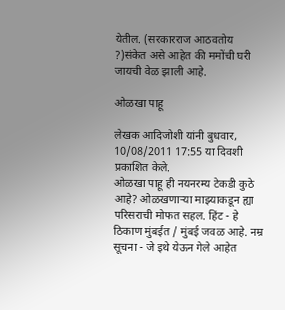येतील. (सरकारराज आठवतोय ?)संकेत असे आहेत की ममोंची घरी जायची वेळ झाली आहे.

ओळखा पाहू

लेखक आदिजोशी यांनी बुधवार, 10/08/2011 17:55 या दिवशी प्रकाशित केले.
ओळखा पाहू ही नयनरम्य टेकडी कुठे आहे? ओळखणार्‍या माझ्याकडून ह्या परिसराची मोफत सहल. हिंट - हे ठिकाण मुंबईत / मुंबई जवळ आहे. नम्र सूचना - जे इथे येऊन गेले आहेत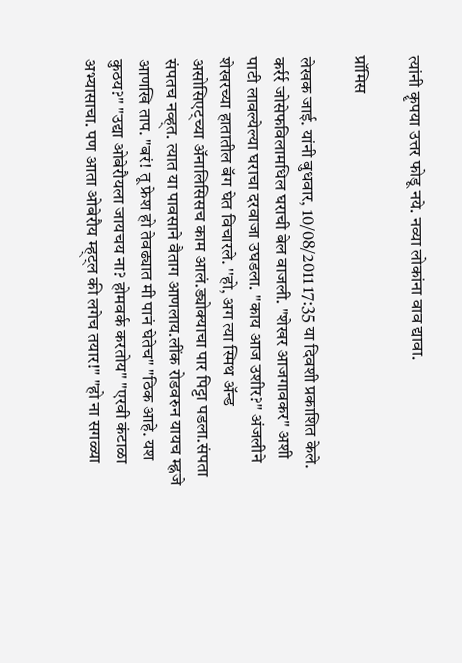त्यांनी कॄपया उत्तर फोडू नये. नव्या लोकांना वाव द्यावा.

प्रॉमिस

लेखक जाई. यांनी बुधवार, 10/08/2011 17:35 या दिवशी प्रकाशित केले.
कर्रर्र जोसेफविलामधिल घराची बेल वाजली. "शेखर आजगावकर" अशी पाटी लावल्येल्या घराचा दरवाजा उघडला. ''काय आज उशीर?" अंजलीने शेखरच्या हातातील बॅग घेत विचारले. ''हो, अग त्या स्मिथ अ‍ॅन्ड असोसिएट्च्या अ‍ॅनालिसिसच काम आलं.ड्योक्याचा पार पिट्टा पडला.संपता संपतच नव्ह्त. त्यात या पावसाने वैताग आणलाय.लींक रोडवरुन यायच म्ह्नजे आणखि ताप. "बरं! तू फ्रेश हो तेवढ्यात मी पानं घेतेच" "ठिक आहे. यश कुठय?" "उद्या ओबेरौयला जायचय ना? होमवर्क करतोय" "एरवी कंटाळा अभ्यासाचा. पण आता ओबेरौय म्ह्ट्ल की लगेच तयार!" "हो ना सगळ्या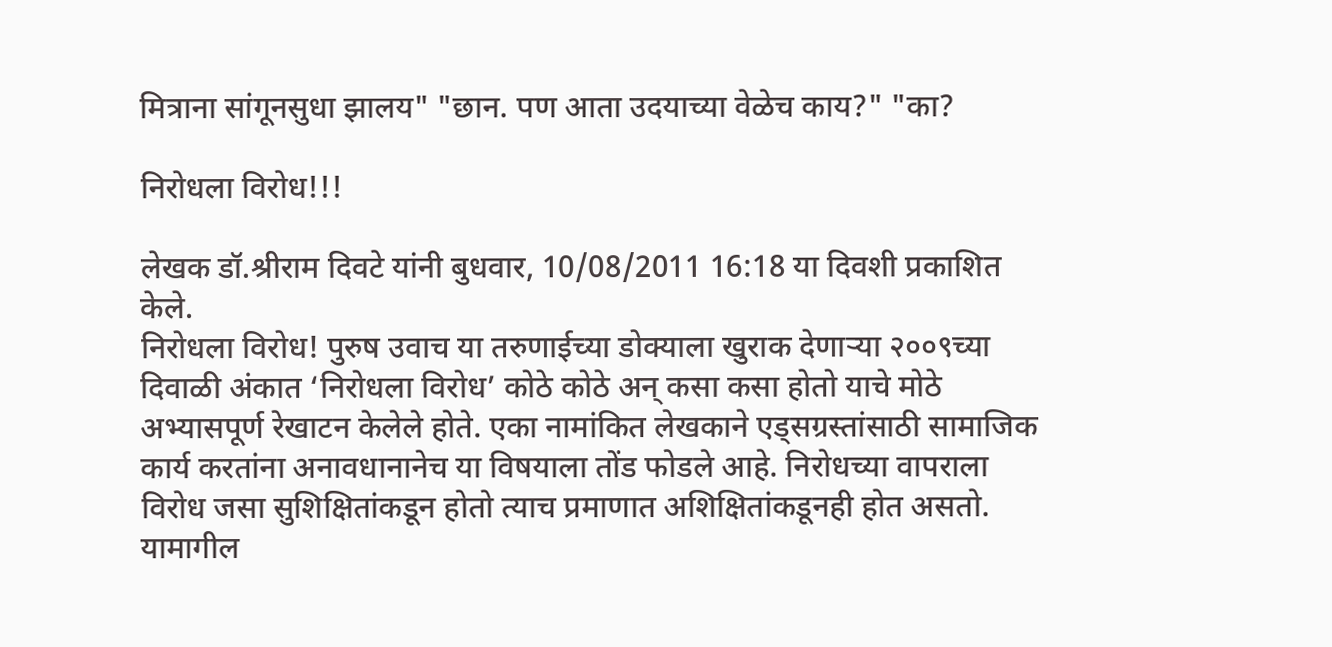मित्राना सांगूनसुधा झालय" "छान. पण आता उदयाच्या वेळेच काय?" "का?

निरोधला विरोध!!!

लेखक डॉ.श्रीराम दिवटे यांनी बुधवार, 10/08/2011 16:18 या दिवशी प्रकाशित केले.
निरोधला विरोध! पुरुष उवाच या तरुणाईच्या डोक्याला खुराक देणाऱ्या २००९च्या दिवाळी अंकात ‘निरोधला विरोध’ कोठे कोठे अन् कसा कसा होतो याचे मोठे अभ्यासपूर्ण रेखाटन केलेले होते. एका नामांकित लेखकाने एड्सग्रस्तांसाठी सामाजिक कार्य करतांना अनावधानानेच या विषयाला तोंड फोडले आहे. निरोधच्या वापराला विरोध जसा सुशिक्षितांकडून होतो त्याच प्रमाणात अशिक्षितांकडूनही होत असतो. यामागील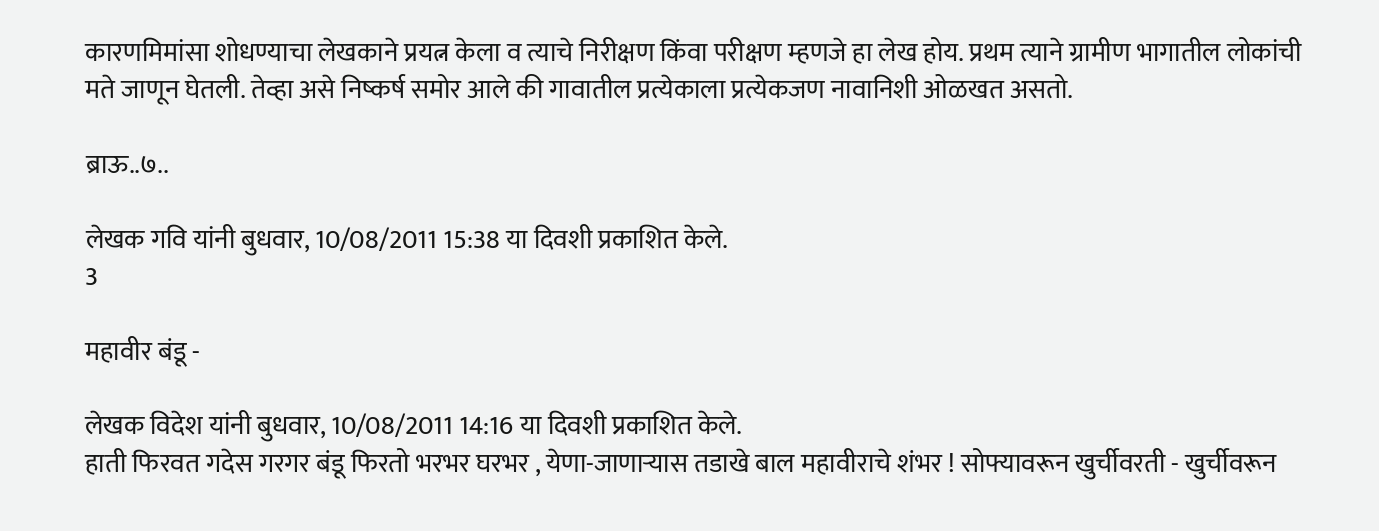कारणमिमांसा शोधण्याचा लेखकाने प्रयत्न केला व त्याचे निरीक्षण किंवा परीक्षण म्हणजे हा लेख होय. प्रथम त्याने ग्रामीण भागातील लोकांची मते जाणून घेतली. तेव्हा असे निष्कर्ष समोर आले की गावातील प्रत्येकाला प्रत्येकजण नावानिशी ओळखत असतो.

ब्राऊ..७..

लेखक गवि यांनी बुधवार, 10/08/2011 15:38 या दिवशी प्रकाशित केले.
3

महावीर बंडू -

लेखक विदेश यांनी बुधवार, 10/08/2011 14:16 या दिवशी प्रकाशित केले.
हाती फिरवत गदेस गरगर बंडू फिरतो भरभर घरभर , येणा-जाणाऱ्यास तडाखे बाल महावीराचे शंभर ! सोफ्यावरून खुर्चीवरती - खुर्चीवरून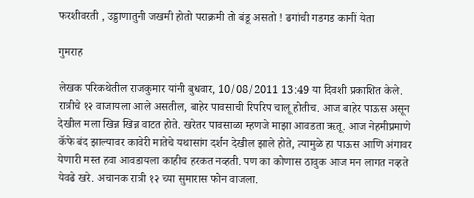फरशीवरती , उड्डाणातुनी जखमी होतो पराक्रमी तो बंडू असतो ! ढगांची गडगड कानीं येता

गुमराह

लेखक परिकथेतील राजकुमार यांनी बुधवार, 10/08/2011 13:49 या दिवशी प्रकाशित केले.
रात्रीचे १२ वाजायला आले असतील, बाहेर पावसाची रिपरिप चालू होतीच. आज बाहेर पाऊस असून देखील मला खिन्न खिन्न वाटत होते. खरेतर पावसाळा म्हणजे माझा आवडता ऋतू. आज नेहमीप्रमाणे कॅफे बंद झाल्यावर कावेरी मातेचे यथासांग दर्शन देखील झाले होते, त्यामुळे हा पाऊस आणि अंगावर येणारी मस्त हवा आवडायला काहीच हरकत नव्हती. पण का कोणास ठावुक आज मन लागत नव्हते येवढे खरे. अचानक रात्री १२ च्या सुमारास फोन वाजला.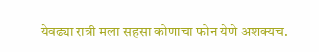येवढ्या रात्री मला सहसा कोणाचा फोन येणे अशक्यच.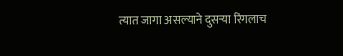त्यात जागा असल्याने दुसर्‍या रिंगलाच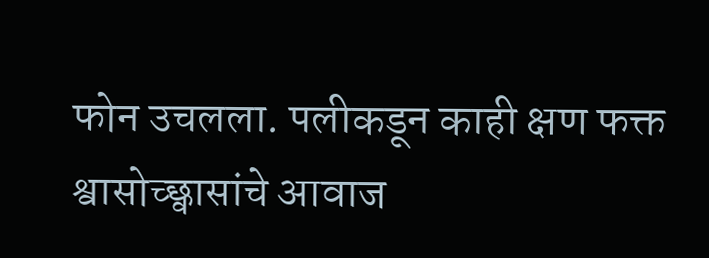फोन उचलला. पलीकडून काही क्षण फक्त श्वासोच्छ्वासांचे आवाज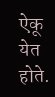ऐकू येत होते.